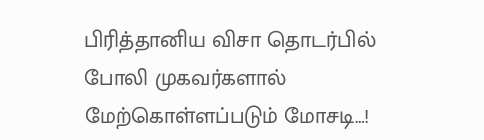பிரித்தானிய விசா தொடர்பில் போலி முகவர்களால் மேற்கொள்ளப்படும் மோசடி…!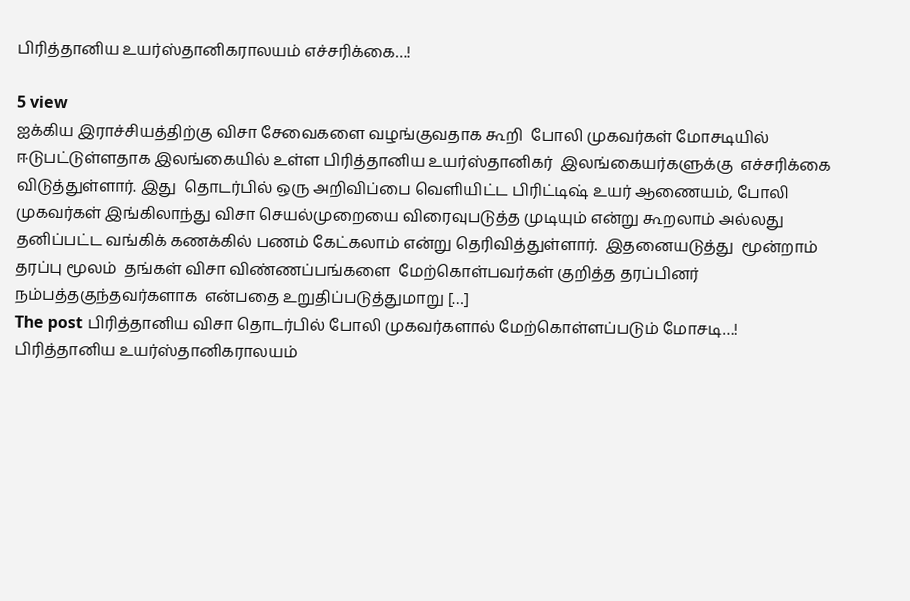பிரித்தானிய உயர்ஸ்தானிகராலயம் எச்சரிக்கை…!

5 view
ஐக்கிய இராச்சியத்திற்கு விசா சேவைகளை வழங்குவதாக கூறி  போலி முகவர்கள் மோசடியில் ஈடுபட்டுள்ளதாக இலங்கையில் உள்ள பிரித்தானிய உயர்ஸ்தானிகர்  இலங்கையர்களுக்கு  எச்சரிக்கை விடுத்துள்ளார். இது  தொடர்பில் ஒரு அறிவிப்பை வெளியிட்ட பிரிட்டிஷ் உயர் ஆணையம், போலி முகவர்கள் இங்கிலாந்து விசா செயல்முறையை விரைவுபடுத்த முடியும் என்று கூறலாம் அல்லது தனிப்பட்ட வங்கிக் கணக்கில் பணம் கேட்கலாம் என்று தெரிவித்துள்ளார்.  இதனையடுத்து  மூன்றாம் தரப்பு மூலம்  தங்கள் விசா விண்ணப்பங்களை  மேற்கொள்பவர்கள் குறித்த தரப்பினர் நம்பத்தகுந்தவர்களாக  என்பதை உறுதிப்படுத்துமாறு […]
The post பிரித்தானிய விசா தொடர்பில் போலி முகவர்களால் மேற்கொள்ளப்படும் மோசடி…! பிரித்தானிய உயர்ஸ்தானிகராலயம்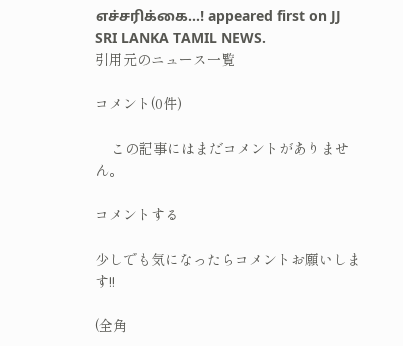எச்சரிக்கை…! appeared first on JJ SRI LANKA TAMIL NEWS.
引用元のニュース一覧

コメント(0件)

    この記事にはまだコメントがありません。

コメントする

少しでも気になったらコメントお願いします!!

(全角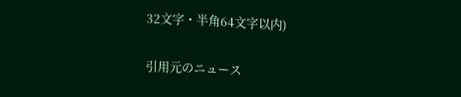32文字・半角64文字以内)

引用元のニュース